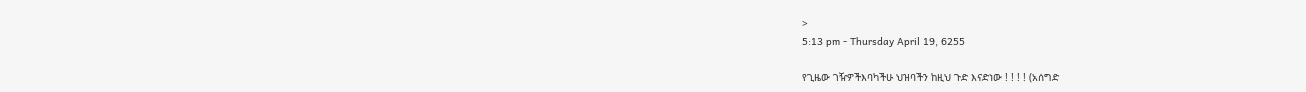>
5:13 pm - Thursday April 19, 6255

የጊዜው ገዥዎችእባካችሁ ህዝባችን ከዚህ ጉድ እናድነው ! ! ! ! (አሰግድ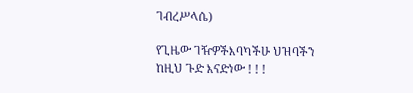ገብረሥላሴ)

የጊዜው ገዥዎችእባካችሁ ህዝባችን ከዚህ ጉድ እናድነው ! ! !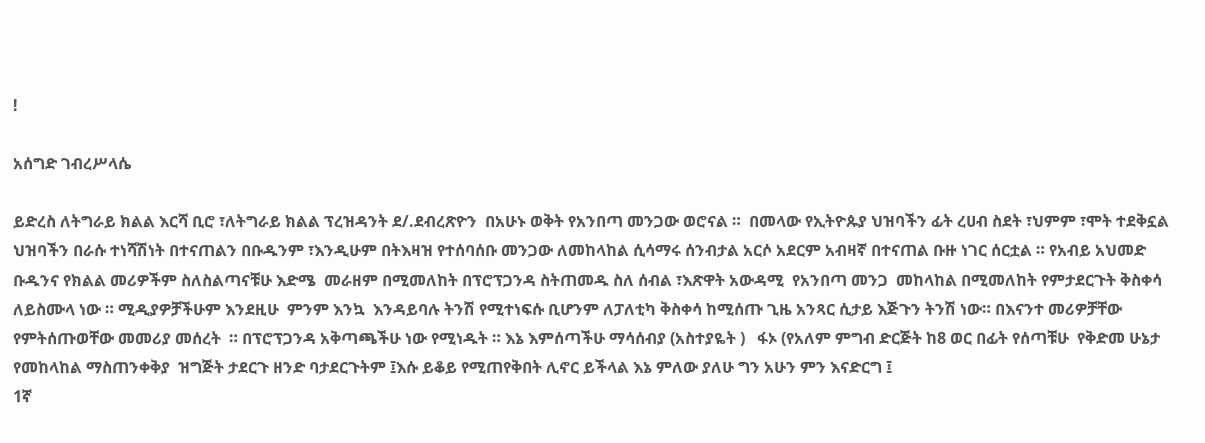!

አሰግድ ገብረሥላሴ

ይድረስ ለትግራይ ክልል እርሻ ቢሮ ፣ለትግራይ ክልል ፕረዝዳንት ደ/.ደብረጽዮን  በአሁኑ ወቅት የአንበጣ መንጋው ወሮናል ።  በመላው የኢትዮጱያ ህዝባችን ፊት ረሀብ ስደት ፣ህምም ፣ሞት ተደቅኗል ህዝባችን በራሱ ተነሻሽነት በተናጠልን በቡዱንም ፣እንዲሁም በትእዛዝ የተሰባሰቡ መንጋው ለመከላከል ሲሳማሩ ሰንብታል አርሶ አደርም አብዛኛ በተናጠል ቡዙ ነገር ሰርቷል ። የአብይ አህመድ ቡዱንና የክልል መሪዎችም ስለስልጣናቹሁ እድሜ  መራዘም በሚመለከት በፕሮፕጋንዳ ስትጠመዱ ስለ ሰብል ፣እጽዋት አውዳሚ  የአንበጣ መንጋ  መከላከል በሚመለከት የምታደርጉት ቅስቀሳ ለይስሙላ ነው ። ሚዲያዎቻችሁም እንደዚሁ  ምንም እንኳ  እንዳይባሉ ትንሽ የሚተነፍሱ ቢሆንም ለፓለቲካ ቅስቀሳ ከሚሰጡ ጊዜ አንጻር ሲታይ እጅጉን ትንሽ ነው። በእናንተ መሪዎቻቸው የምትሰጡወቸው መመሪያ መሰረት  ። በፕሮፕጋንዳ አቅጣጫችሁ ነው የሚነዱት ። እኔ እምሰጣችሁ ማሳሰብያ (አስተያዬት )   ፋኦ (የአለም ምግብ ድርጅት ከ8 ወር በፊት የሰጣቹሁ  የቅድመ ሁኔታ የመከላከል ማስጠንቀቅያ  ዝግጅት ታደርጉ ዘንድ ባታደርጉትም ፤እሱ ይቆይ የሚጠየቅበት ሊኖር ይችላል እኔ ምለው ያለሁ ግን አሁን ምን እናድርግ ፤
1ኛ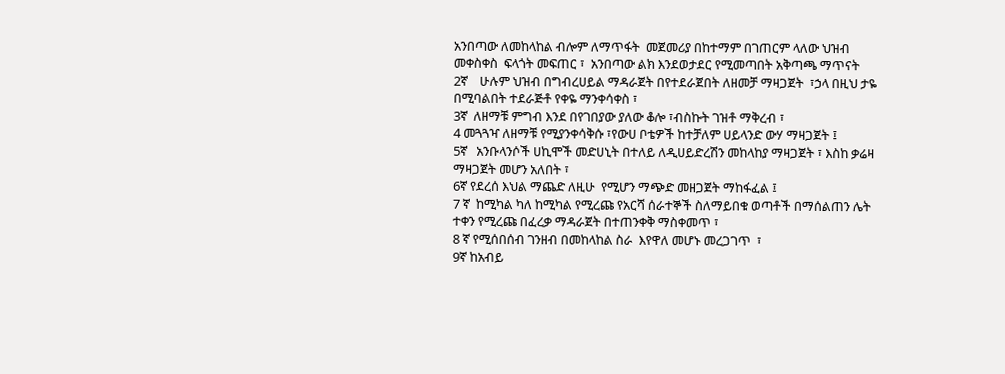አንበጣው ለመከላከል ብሎም ለማጥፋት  መጀመሪያ በከተማም በገጠርም ላለው ህዝብ መቀስቀስ  ፍላጎት መፍጠር ፣  አንበጣው ልክ እንደወታደር የሚመጣበት አቅጣጫ ማጥናት
2ኛ    ሁሉም ህዝብ በግብረሀይል ማዳራጀት በየተደራጀበት ለዘመቻ ማዛጋጀት  ፣ኃላ በዚህ ታዬ በሚባልበት ተደራጅቶ የቀዬ ማንቀሳቀስ ፣
3ኛ  ለዘማቹ ምግብ እንደ በየገበያው ያለው ቆሎ ፣ብስኩት ገዝቶ ማቅረብ ፣
4 መጓጓዣ ለዘማቹ የሚያንቀሳቅሱ ፣የውሀ ቦቴዎች ከተቻለም ሀይላንድ ውሃ ማዛጋጀት ፤
5ኛ   አንቡላንሶች ሀኪሞች መድሀኒት በተለይ ለዲሀይድረሽን መከላከያ ማዛጋጀት ፣ እስከ ቃሬዛ ማዛጋጀት መሆን አለበት ፣
6ኛ የደረሰ እህል ማጨድ ለዚሁ  የሚሆን ማጭድ መዘጋጀት ማከፋፈል ፤
7 ኛ  ከሚካል ካለ ከሚካል የሚረጩ የአርሻ ሰራተኞች ስለማይበቁ ወጣቶች በማሰልጠን ሌት ተቀን የሚረጩ በፈረቃ ማዳራጀት በተጠንቀቅ ማስቀመጥ ፣
8 ኛ የሚሰበሰብ ገንዘብ በመከላከል ስራ  እየዋለ መሆኑ መረጋገጥ  ፣
9ኛ ከአብይ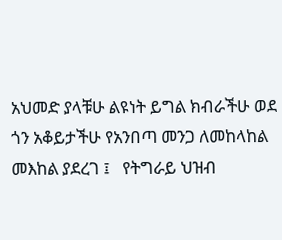አህመድ ያላቹሁ ልዩነት ይግል ክብራችሁ ወደ ጎን አቆይታችሁ የአንበጣ መንጋ ለመከላከል  መእከል ያደረገ ፤   የትግራይ ህዝብ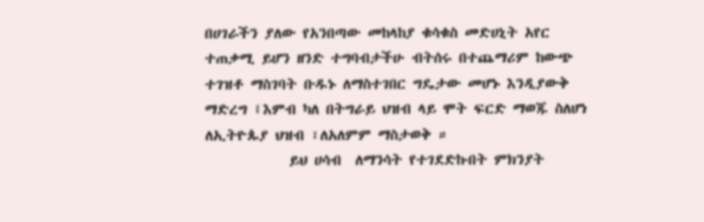በሀገራችን ያለው የአንበጣው መከላከያ ቁሳቁስ መድሀኒት አየር  ተጠቃሚ ይሆን ዘንድ ተግባብታችሁ ብትሰሩ በተጨማሪም ከውጭ ተገዝቶ ማስገባት ቡዱኑ ለማስተገበር ግዴታው መሆኑ እንዲያውቅ ማድረግ ፤እምብ ካለ በትግራይ ህዝብ ላይ ሞት ፍርድ ማወጁ ስለሆነ ለኢትዮጱያ ህዝብ ፣ለአለምም ማስታወቅ ።
            ይህ ሀሳብ  ለማንሳት የተገደድኩበት ምክንያት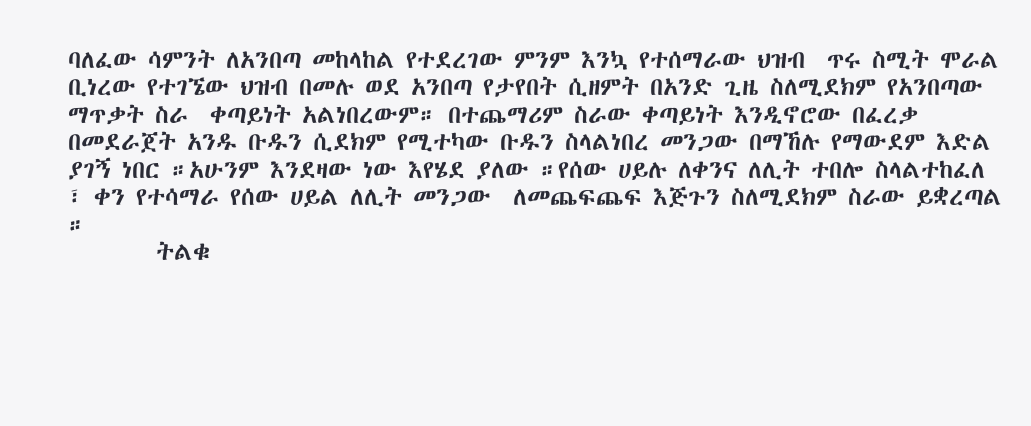ባለፈው ሳምንት ለአንበጣ መከላከል የተደረገው ምንም እንኳ የተሰማራው ህዝብ  ጥሩ ስሚት ሞራል  ቢነረው የተገኜው ህዝብ በመሉ ወደ አንበጣ የታየበት ሲዘምት በአንድ ጊዜ ስለሚደክም የአንበጣው  ማጥቃት ስራ  ቀጣይነት አልነበረውም። በተጨማሪም ስራው ቀጣይነት እንዲኖሮው በፈረቃ በመደራጀት አንዱ ቡዱን ሲደክም የሚተካው ቡዱን ስላልነበረ መንጋው በማኸሉ የማውደም እድል ያገኝ ነበር ።አሁንም እንደዛው ነው እየሄደ ያለው ።የሰው ሀይሉ ለቀንና ለሊት ተበሎ ስላልተከፈለ ፣ ቀን የተሳማራ የሰው ሀይል ለሊት መንጋው  ለመጨፍጨፍ እጅጉን ስለሚደክም ስራው ይቋረጣል ።
        ትልቁ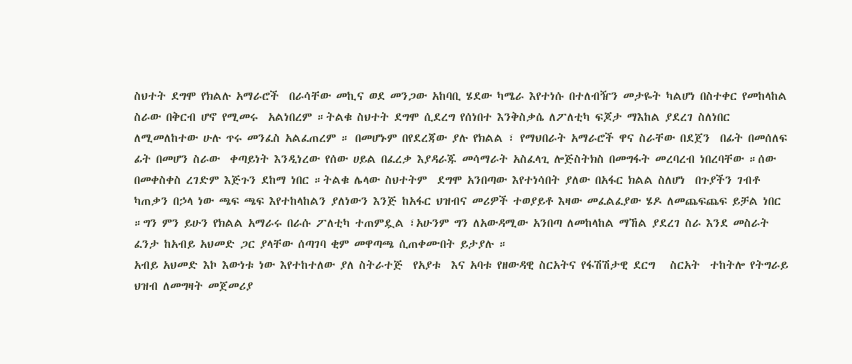ስህተት ደግሞ የክልሉ አማራሮች  በራሳቸው መኪና ወደ መንጋው አከባቢ ሄደው ካሜራ እየተነሱ በተለብዥን መታዬት ካልሆነ በስተቀር የመከላከል ስራው በቅርብ ሆኖ የሚመሩ  አልነበረም ።ትልቁ ስህተት ደግሞ ሲደረግ የሰነበተ እንቅስቃሴ ለፖለቲካ ፍጆታ ማእከል ያደረገ ስለነበር ለሚመለከተው ሁሉ ጥሩ መንፈስ አልፈጠረም ። በመሆኑም በየደረጃው ያሉ የክልል ፣ የማህበራት አማራሮች ዋና ስራቸው በደጀን  በፊት በመሰለፍ ፊት በመሆን ስራው  ቀጣይነት እንዲነረው የሰው ሀይል በፈረቃ እያዳራጁ መሳማራት አስፈላጊ ሎጅስትክስ በመግፋት መረባረብ ነበረባቸው ።ሰው በመቀስቀስ ረገድም እጅጉን ደከማ ነበር ።ትልቁ ሌላው ስህተትም  ደግሞ አንበጣው እየተነሳበት ያለው በአፋር ክልል ስለሆነ  በጉያችን ገብቶ ካጠቃን በኃላ ነው ጫፍ ጫፍ እየተከላከልን ያለነውን እንጅ ከአፋር ህዝብና መሪዎች ተወያይቶ እዛው መፈልፈያው ሄዶ ለመጨፍጨፍ ይቻል ነበር ።ግን ምን ይሁን የክልል አማራሩ በራሱ ፖለቲካ ተጠምዷል ፣አሁንም ግን ለአውዳሚው አንበጣ ለመከላከል ማኸል ያደረገ ስራ እንደ መስራት ፈንታ ከአብይ አህመድ ጋር ያላቸው ሰጣገባ ቂም መዋጣጫ ሲጠቀሙበት ይታያሉ ።
አብይ አህመድ እኮ እውነቱ ነው እየተከተለው ያለ ስትራተጅ  የአያቱ  እና አባቱ የዘውዳዊ ስርአትና የፋሽሽታዊ ደርግ   ስርአት  ተከትሎ የትግራይ ህዝብ ለመግዛት መጀመሪያ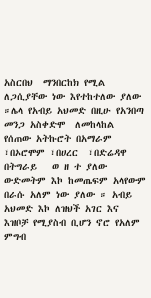አስርበህ  ማንበርከክ የሚል ለጋሲያቸው ነው እየተከተለው ያለው ።ሌላ የአብይ አህመድ በዚሁ የአንበጣ መንጋ አስቀድሞ  ለመከላከል  የሰጠው አትኩሮት በአማራም ፣በኦሮሞም ፣በሀረር  ፣በድሬዳዋ በትግራይ   ወ ዘ ተ ያለው ውድመትም እኮ ከመጤፍም አላየውም በራሱ አለም ነው ያለው ። አብይ አህመድ እኮ ለዝህች አገር እና እዝቦቻ የሚያስብ ቢሆን ኖሮ የአለም ምግብ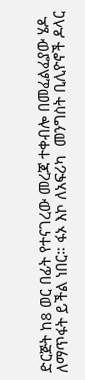ድርጅት ከ8 ወር በፊት የተናገረው መረጃ ተቀብሎ በመፈልፈያው ሄዶ  ለማጥፋት ይችል ነበር። ፋኦ እኮ ለአፍሪካ  መንግስት ቢሊዮኖች ዶላር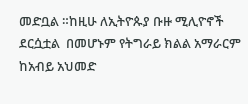መድቧል ።ከዚሁ ለኢትዮጱያ ቡዙ ሚሊዮኖች  ደርሷቷል  በመሆኑም የትግራይ ክልል አማራርም ከአብይ አህመድ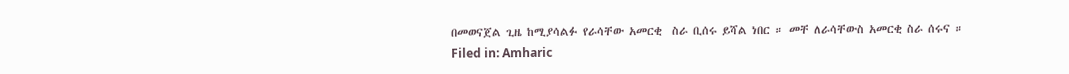በመወናጀል ጊዜ ከሚያሳልፉ የራሳቸው አመርቂ  ስራ ቢሰሩ ይሻል ነበር ። መቸ ለራሳቸውስ አመርቂ ስራ ሰሩና ።
Filed in: Amharic